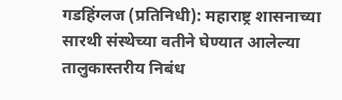गडहिंग्लज (प्रतिनिधी): महाराष्ट्र शासनाच्या सारथी संस्थेच्या वतीने घेण्यात आलेल्या तालुकास्तरीय निबंध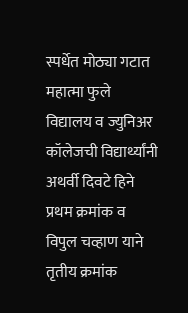स्पर्धेत मोठ्या गटात महात्मा फुले विद्यालय व ज्युनिअर कॉलेजची विद्यार्थ्यांनी अथर्वी दिवटे हिने प्रथम क्रमांक व विपुल चव्हाण याने तृतीय क्रमांक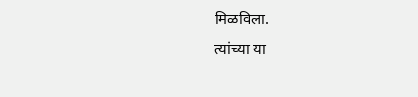मिळविला.
त्यांच्या या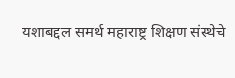यशाबद्दल समर्थ महाराष्ट्र शिक्षण संस्थेचे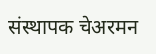संस्थापक चेअरमन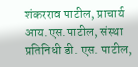शंकरराव पाटील, प्राचार्य आय.एस.पाटील, संस्था प्रतिनिधी डी. एस. पाटील,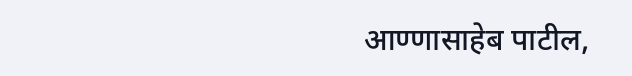आण्णासाहेब पाटील,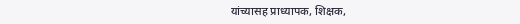यांच्यासह प्राध्यापक, शिक्षक,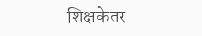शिक्षकेतर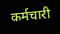कर्मचारी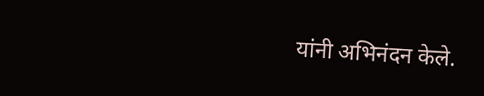यांनी अभिनंदन केले.